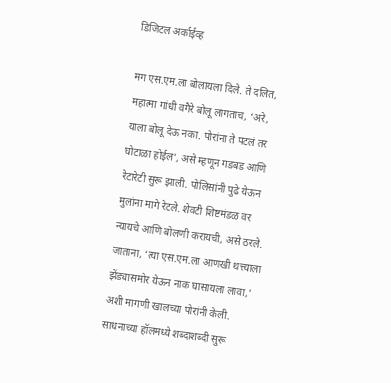डिजिटल अर्काईव्ह

मग एस.एम.ला बोलायला दिले. ते दलित, महात्मा गांधी वगैरे बोलू लागताच, ‘अरे, याला बोलू देऊ नका. पोरांना ते पटलं तर घोटाळा होईल’, असे म्हणून गडबड आणि रेटारेटी सुरू झाली. पोलिसांनी पुढे येऊन मुलांना मागे रेटले. शेवटी शिष्टमंडळ वर न्यायचे आणि बोलणी करायची, असे ठरले. जाताना, ‘त्या एस.एम.ला आणखी थत्त्याला झेंड्यासमोर येऊन नाक घासायला लावा,’ अशी मागणी खालच्या पोरांनी केली. साधनाच्या हॉलमध्ये शब्दाशब्दी सुरू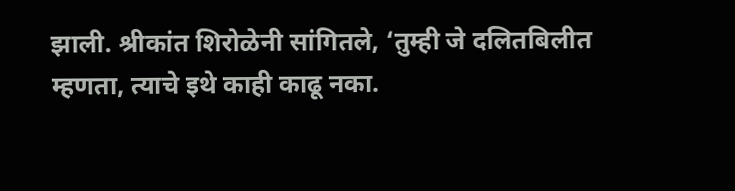झाली. श्रीकांत शिरोळेनी सांगितले, ‘तुम्ही जे दलितबिलीत म्हणता, त्याचे इथे काही काढू नका.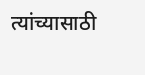त्यांच्यासाठी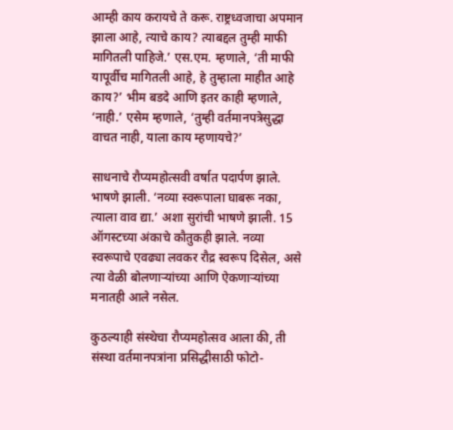आम्ही काय करायचे ते करू. राष्ट्रध्वजाचा अपमान झाला आहे, त्याचे काय? त्याबद्दल तुम्ही माफी मागितली पाहिजे.’ एस.एम. म्हणाले, ‘ती माफी यापूर्वीच मागितली आहे, हे तुम्हाला माहीत आहे काय?’ भीम बडदे आणि इतर काही म्हणाले, ‘नाही.’ एसेम म्हणाले, ‘तुम्ही वर्तमानपत्रेसुद्धा वाचत नाही, याला काय म्हणायचे?’

साधनाचे रौप्यमहोत्सवी वर्षात पदार्पण झाले. भाषणे झाली. ‘नव्या स्वरूपाला घाबरू नका, त्याला वाव द्या.’ अशा सुरांची भाषणे झाली. 15 ऑगस्टच्या अंकाचे कौतुकही झाले. नव्या स्वरूपाचे एवढ्या लवकर रौद्र स्वरूप दिसेल, असे त्या वेळी बोलणाऱ्यांच्या आणि ऐकणाऱ्यांच्या मनातही आले नसेल.

कुठल्याही संस्थेचा रौप्यमहोत्सव आला की, ती संस्था वर्तमानपत्रांना प्रसिद्धीसाठी फोटो-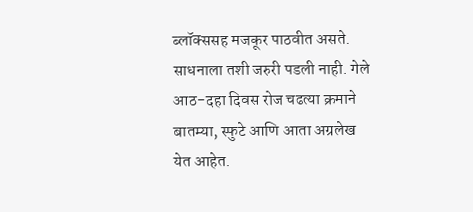ब्लॉक्ससह मजकूर पाठवीत असते. साधनाला तशी जरुरी पडली नाही. गेले आठ-दहा दिवस रोज चढत्या क्रमाने बातम्या, स्फुटे आणि आता अग्रलेख येत आहेत.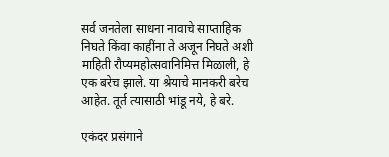सर्व जनतेला साधना नावाचे साप्ताहिक निघते किंवा काहींना ते अजून निघते अशी माहिती रौप्यमहोत्सवानिमित्त मिळाली, हे एक बरेच झाले. या श्रेयाचे मानकरी बरेच आहेत. तूर्त त्यासाठी भांडू नये, हे बरे.

एकंदर प्रसंगाने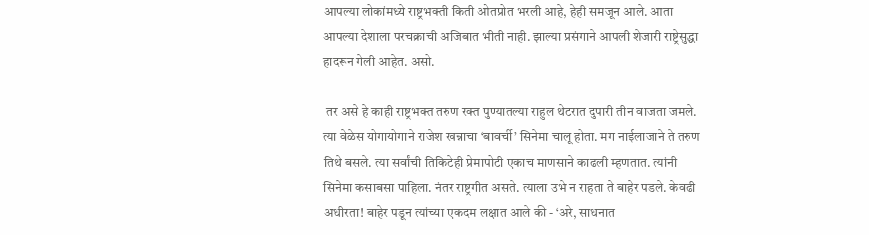आपल्या लोकांमध्ये राष्ट्रभक्ती किती ओतप्रोत भरली आहे, हेही समजून आले. आता आपल्या देशाला परचक्राची अजिबात भीती नाही. झाल्या प्रसंगाने आपली शेजारी राष्ट्रेसुद्धा हादरून गेली आहेत. असो.

 तर असे हे काही राष्ट्रभक्त तरुण रक्त पुण्यातल्या राहुल थेटरात दुपारी तीन वाजता जमले. त्या वेळेस योगायोगाने राजेश खन्नाचा ‘बावर्ची’ सिनेमा चालू होता. मग नाईलाजाने ते तरुण तिथे बसले. त्या सर्वांची तिकिटेही प्रेमापोटी एकाच माणसाने काढली म्हणतात. त्यांनी सिनेमा कसाबसा पाहिला. नंतर राष्ट्रगीत असते. त्याला उभे न राहता ते बाहेर पडले. केवढी अधीरता! बाहेर पडून त्यांच्या एकदम लक्षात आले की - ‘अरे, साधनात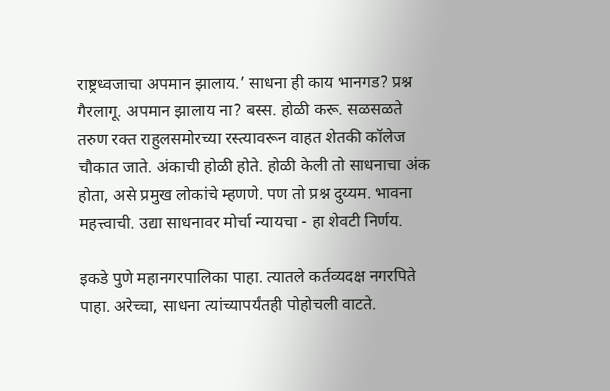राष्ट्रध्वजाचा अपमान झालाय.’ साधना ही काय भानगड? प्रश्न गैरलागू. अपमान झालाय ना? बस्स. होळी करू. सळसळते तरुण रक्त राहुलसमोरच्या रस्त्यावरून वाहत शेतकी कॉलेज चौकात जाते. अंकाची होळी होते. होळी केली तो साधनाचा अंक होता, असे प्रमुख लोकांचे म्हणणे. पण तो प्रश्न दुय्यम. भावना महत्त्वाची. उद्या साधनावर मोर्चा न्यायचा - हा शेवटी निर्णय.

इकडे पुणे महानगरपालिका पाहा. त्यातले कर्तव्यदक्ष नगरपिते पाहा. अरेच्चा, साधना त्यांच्यापर्यंतही पोहोचली वाटते.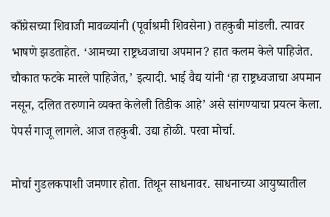काँग्रेसच्या शिवाजी मावळ्यांनी (पूर्वाश्रमी शिवसेना) तहकुबी मांडली. त्यावर भाषणे झडताहेत. ‘आमच्या राष्ट्रध्वजाचा अपमान? हात कलम केले पाहिजेत. चौकात फटके मारले पाहिजेत,’ इत्यादी. भाई वैद्य यांनी ‘हा राष्ट्रध्वजाचा अपमान नसून, दलित तरुणाने व्यक्त केलेली तिडीक आहे’ असे सांगण्याचा प्रयत्न केला. पेपर्स गाजू लागले. आज तहकुबी. उद्या होळी. परवा मोर्चा.

मोर्चा गुडलकपाशी जमणार होता. तिथून साधनावर. साधनाच्या आयुष्यातील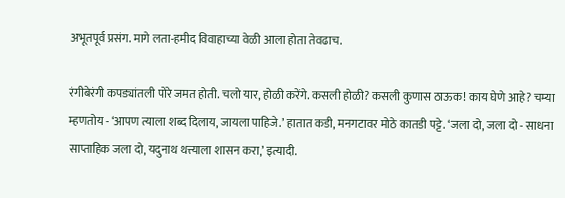अभूतपूर्व प्रसंग. मागे लता-हमीद विवाहाच्या वेळी आला होता तेवढाच.

रंगीबेरंगी कपड्यांतली पोरे जमत होती. चलो यार, होळी करेंगे. कसली होळी? कसली कुणास ठाऊक! काय घेणे आहे? चम्या म्हणतोय - ‘आपण त्याला शब्द दिलाय, जायला पाहिजे.’ हातात कडी, मनगटावर मोठे कातडी पट्टे. ‘जला दो, जला दो - साधना साप्ताहिक जला दो, यदुनाथ थत्त्याला शासन करा,’ इत्यादी.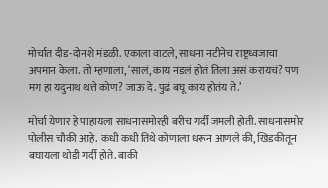मोर्चात दीड-दोनशे मंडळी. एकाला वाटले, साधना नटीनेच राष्ट्रध्वजाचा अपमान केला. तो म्हणाला, ‘सालं, काय नडलं होतं तिला असं करायचं? पण मग हा यदुनाथ थत्ते कोण? जाऊ दे. पुढं बघू काय होतंय ते.’

मोर्चा येणार हे पाहायला साधनासमोरही बरीच गर्दी जमली होती. साधनासमोर पोलीस चौकी आहे. कधी कधी तिथे कोणाला धरून आणले की, खिडकीतून बघायला थोडी गर्दी होते. बाकी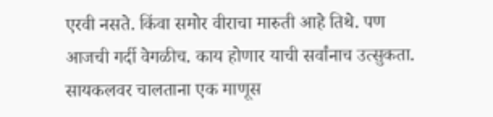एरवी नसते. किंवा समोर वीराचा मारुती आहे तिथे. पण आजची गर्दी वेगळीच. काय होणार याची सर्वांनाच उत्सुकता. सायकलवर चालताना एक माणूस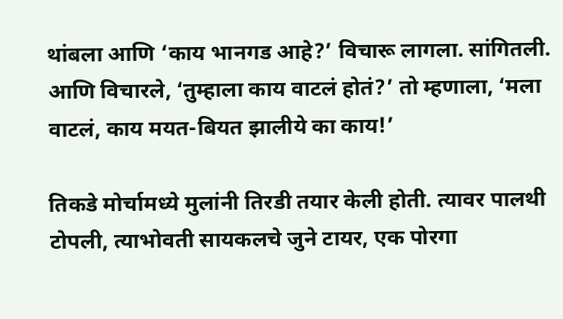थांबला आणि ‘काय भानगड आहे?’ विचारू लागला. सांगितली. आणि विचारले, ‘तुम्हाला काय वाटलं होतं?’ तो म्हणाला, ‘मला वाटलं, काय मयत-बियत झालीये का काय!’

तिकडे मोर्चामध्ये मुलांनी तिरडी तयार केली होती. त्यावर पालथी टोपली, त्याभोवती सायकलचे जुने टायर, एक पोरगा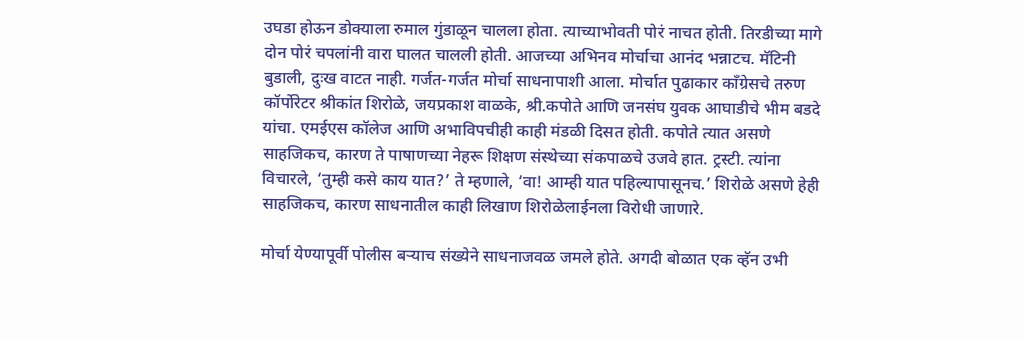उघडा होऊन डोक्याला रुमाल गुंडाळून चालला होता. त्याच्याभोवती पोरं नाचत होती. तिरडीच्या मागे दोन पोरं चपलांनी वारा घालत चालली होती. आजच्या अभिनव मोर्चाचा आनंद भन्नाटच. मॅटिनी बुडाली, दुःख वाटत नाही. गर्जत-गर्जत मोर्चा साधनापाशी आला. मोर्चात पुढाकार काँग्रेसचे तरुण कॉर्पोरेटर श्रीकांत शिरोळे, जयप्रकाश वाळके, श्री.कपोते आणि जनसंघ युवक आघाडीचे भीम बडदे यांचा. एमईएस कॉलेज आणि अभाविपचीही काही मंडळी दिसत होती. कपोते त्यात असणे साहजिकच, कारण ते पाषाणच्या नेहरू शिक्षण संस्थेच्या संकपाळचे उजवे हात. ट्रस्टी. त्यांना विचारले, ‘तुम्ही कसे काय यात?’ ते म्हणाले, ‘वा! आम्ही यात पहिल्यापासूनच.’ शिरोळे असणे हेही साहजिकच, कारण साधनातील काही लिखाण शिरोळेलाईनला विरोधी जाणारे.

मोर्चा येण्यापूर्वी पोलीस बऱ्याच संख्येने साधनाजवळ जमले होते. अगदी बोळात एक व्हॅन उभी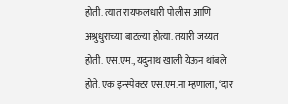होती. त्यात रायफलधारी पोलीस आणि अश्रुधुराच्या बाटल्या होत्या. तयारी जय्यत होती. एस.एम., यदुनाथ खाली येऊन थांबले होते. एक इन्स्पेक्टर एस.एम.ना म्हणाला, ‘दार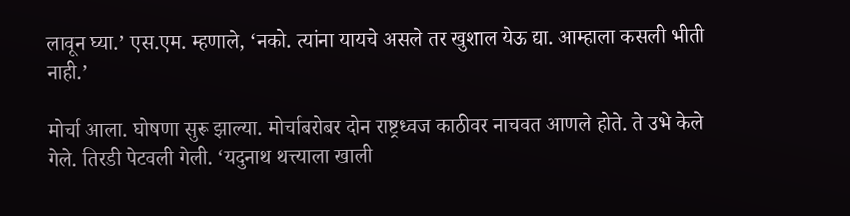लावून घ्या.’ एस.एम. म्हणाले, ‘नको. त्यांना यायचे असले तर खुशाल येऊ द्या. आम्हाला कसली भीती नाही.’

मोर्चा आला. घोषणा सुरू झाल्या. मोर्चाबरोबर दोन राष्ट्रध्वज काठीवर नाचवत आणले होते. ते उभे केले गेले. तिरडी पेटवली गेली. ‘यदुनाथ थत्त्याला खाली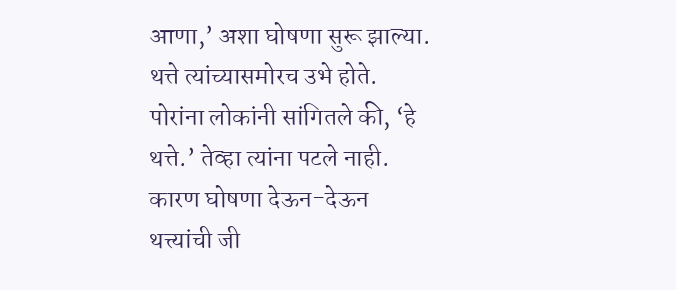आणा,’ अशा घोषणा सुरू झाल्या. थत्ते त्यांच्यासमोरच उभे होते. पोरांना लोकांनी सांगितले की, ‘हे थत्ते.’ तेव्हा त्यांना पटले नाही. कारण घोषणा देऊन-देऊन थत्त्यांची जी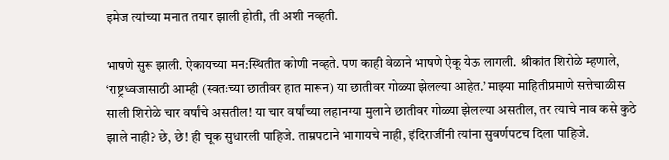इमेज त्यांच्या मनात तयार झाली होती, ती अशी नव्हती.

भाषणे सुरू झाली. ऐकायच्या मन:स्थितीत कोणी नव्हते. पण काही वेळाने भाषणे ऐकू येऊ लागली. श्रीकांत शिरोळे म्हणाले, ‘राष्ट्रध्वजासाठी आम्ही (स्वतःच्या छातीवर हात मारून) या छातीवर गोळ्या झेलल्या आहेत.’ माझ्या माहितीप्रमाणे सत्तेचाळीस साली शिरोळे चार वर्षांचे असतील! या चार वर्षांच्या लहानग्या मुलाने छातीवर गोळ्या झेलल्या असतील, तर त्याचे नाव कसे कुठे झाले नाही? छे, छे! ही चूक सुधारली पाहिजे. ताम्रपटाने भागायचे नाही, इंदिराजींनी त्यांना सुवर्णपटच दिला पाहिजे.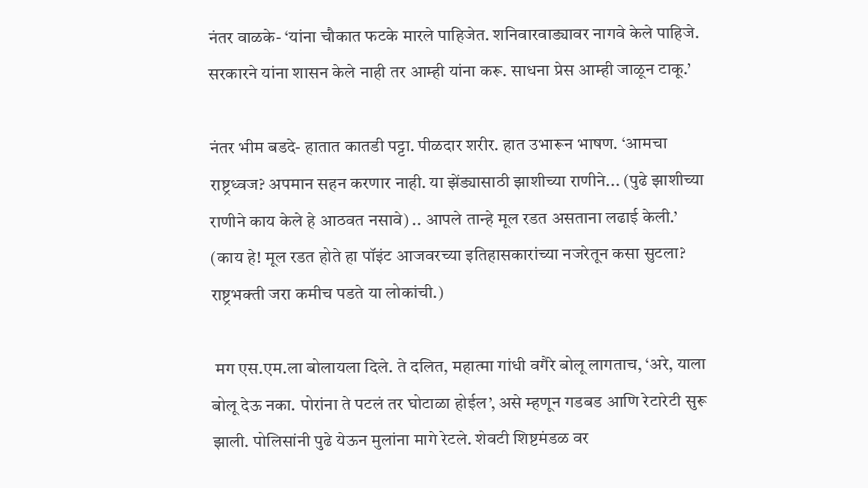नंतर वाळके- ‘यांना चौकात फटके मारले पाहिजेत. शनिवारवाड्यावर नागवे केले पाहिजे. सरकारने यांना शासन केले नाही तर आम्ही यांना करू. साधना प्रेस आम्ही जाळून टाकू.’

नंतर भीम बडदे- हातात कातडी पट्टा. पीळदार शरीर. हात उभारून भाषण. ‘आमचा राष्ट्रध्वज? अपमान सहन करणार नाही. या झेंड्यासाठी झाशीच्या राणीने... (पुढे झाशीच्या राणीने काय केले हे आठवत नसावे) .. आपले तान्हे मूल रडत असताना लढाई केली.’ (काय हे! मूल रडत होते हा पॉइंट आजवरच्या इतिहासकारांच्या नजरेतून कसा सुटला? राष्ट्रभक्ती जरा कमीच पडते या लोकांची.)

 मग एस.एम.ला बोलायला दिले. ते दलित, महात्मा गांधी वगैरे बोलू लागताच, ‘अरे, याला बोलू देऊ नका. पोरांना ते पटलं तर घोटाळा होईल’, असे म्हणून गडबड आणि रेटारेटी सुरू झाली. पोलिसांनी पुढे येऊन मुलांना मागे रेटले. शेवटी शिष्टमंडळ वर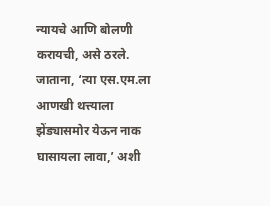न्यायचे आणि बोलणी करायची, असे ठरले. जाताना, ‘त्या एस.एम.ला आणखी थत्त्याला झेंड्यासमोर येऊन नाक घासायला लावा,’ अशी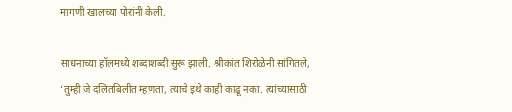मागणी खालच्या पोरांनी केली.

साधनाच्या हॉलमध्ये शब्दाशब्दी सुरू झाली. श्रीकांत शिरोळेनी सांगितले, ‘तुम्ही जे दलितबिलीत म्हणता, त्याचे इथे काही काढू नका. त्यांच्यासाठी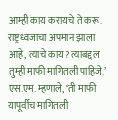आम्ही काय करायचे ते करू. राष्ट्रध्वजाचा अपमान झाला आहे, त्याचे काय? त्याबद्दल तुम्ही माफी मागितली पाहिजे.’ एस.एम. म्हणाले, ‘ती माफी यापूर्वीच मागितली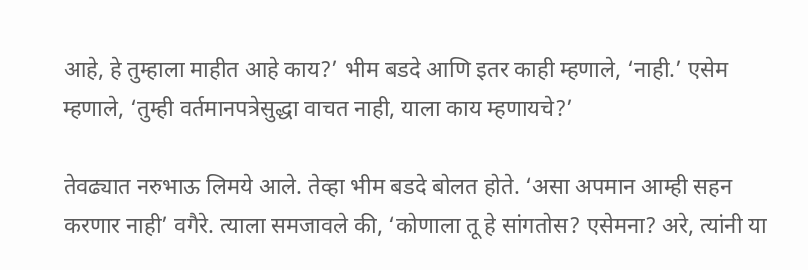आहे, हे तुम्हाला माहीत आहे काय?’ भीम बडदे आणि इतर काही म्हणाले, ‘नाही.’ एसेम म्हणाले, ‘तुम्ही वर्तमानपत्रेसुद्धा वाचत नाही, याला काय म्हणायचे?’

तेवढ्यात नरुभाऊ लिमये आले. तेव्हा भीम बडदे बोलत होते. ‘असा अपमान आम्ही सहन करणार नाही’ वगैरे. त्याला समजावले की, ‘कोणाला तू हे सांगतोस? एसेमना? अरे, त्यांनी या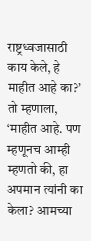राष्ट्रध्वजासाठी काय केले, हे माहीत आहे का?’ तो म्हणाला, ‘माहीत आहे. पण म्हणूनच आम्ही म्हणतो की, हा अपमान त्यांनी का केला? आमच्या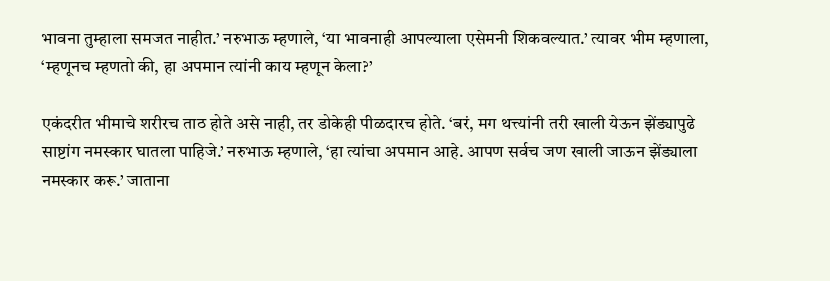भावना तुम्हाला समजत नाहीत.’ नरुभाऊ म्हणाले, ‘या भावनाही आपल्याला एसेमनी शिकवल्यात.’ त्यावर भीम म्हणाला, ‘म्हणूनच म्हणतो की, हा अपमान त्यांनी काय म्हणून केला?’

एकंदरीत भीमाचे शरीरच ताठ होते असे नाही, तर डोकेही पीळदारच होते. ‘बरं, मग थत्त्यांनी तरी खाली येऊन झेंड्यापुढे साष्टांग नमस्कार घातला पाहिजे.’ नरुभाऊ म्हणाले, ‘हा त्यांचा अपमान आहे. आपण सर्वच जण खाली जाऊन झेंड्याला नमस्कार करू.’ जाताना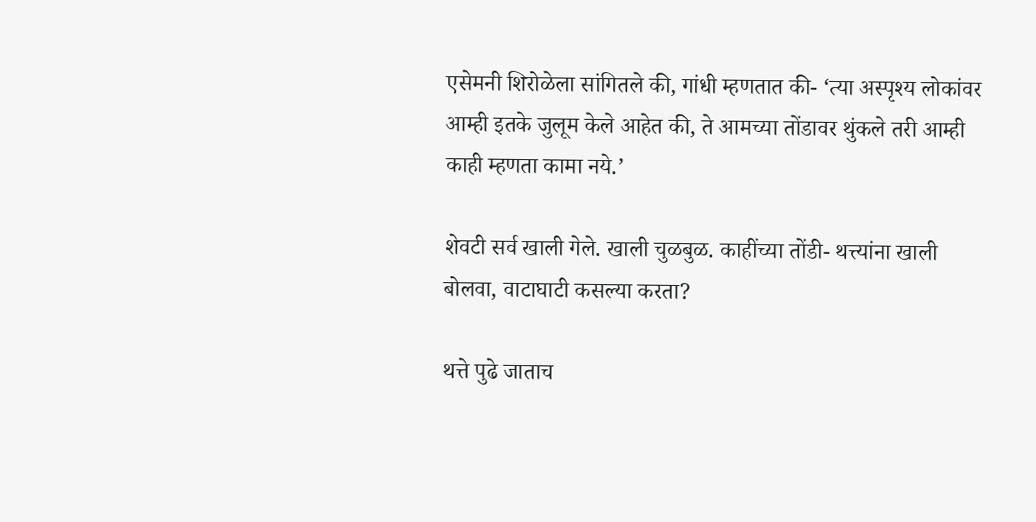एसेमनी शिरोळेला सांगितले की, गांधी म्हणतात की- ‘त्या अस्पृश्य लोकांवर आम्ही इतके जुलूम केले आहेत की, ते आमच्या तोंडावर थुंकले तरी आम्ही काही म्हणता कामा नये.’

शेवटी सर्व खाली गेले. खाली चुळबुळ. काहींच्या तोंडी- थत्त्यांना खाली बोलवा, वाटाघाटी कसल्या करता?

थत्ते पुढे जाताच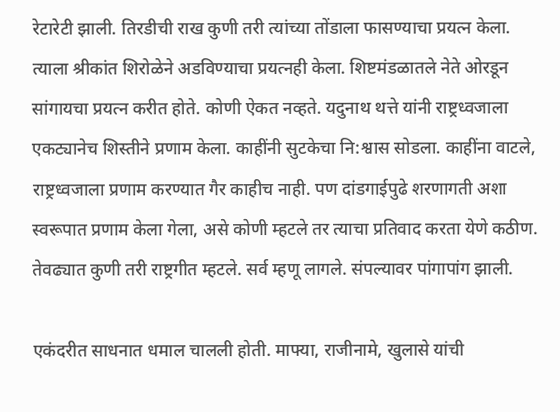रेटारेटी झाली. तिरडीची राख कुणी तरी त्यांच्या तोंडाला फासण्याचा प्रयत्न केला. त्याला श्रीकांत शिरोळेने अडविण्याचा प्रयत्नही केला. शिष्टमंडळातले नेते ओरडून सांगायचा प्रयत्न करीत होते. कोणी ऐकत नव्हते. यदुनाथ थत्ते यांनी राष्ट्रध्वजाला एकट्यानेच शिस्तीने प्रणाम केला. काहींनी सुटकेचा नि:श्वास सोडला. काहींना वाटले, राष्ट्रध्वजाला प्रणाम करण्यात गैर काहीच नाही. पण दांडगाईपुढे शरणागती अशा स्वरूपात प्रणाम केला गेला, असे कोणी म्हटले तर त्याचा प्रतिवाद करता येणे कठीण. तेवढ्यात कुणी तरी राष्ट्रगीत म्हटले. सर्व म्हणू लागले. संपल्यावर पांगापांग झाली.

एकंदरीत साधनात धमाल चालली होती. माफ्या, राजीनामे, खुलासे यांची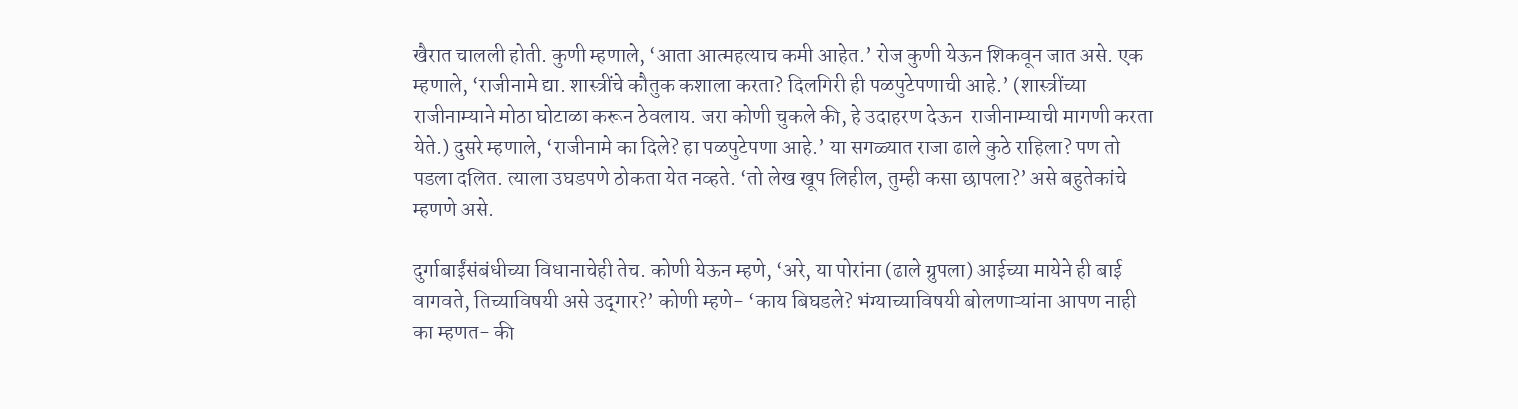खैरात चालली होती. कुणी म्हणाले, ‘आता आत्महत्याच कमी आहेत.’ रोज कुणी येऊन शिकवून जात असे. एक म्हणाले, ‘राजीनामे द्या. शास्त्रींचे कौतुक कशाला करता? दिलगिरी ही पळपुटेपणाची आहे.’ (शास्त्रींच्या राजीनाम्याने मोठा घोटाळा करून ठेवलाय. जरा कोणी चुकले की, हे उदाहरण देऊन  राजीनाम्याची मागणी करता येते.) दुसरे म्हणाले, ‘राजीनामे का दिले? हा पळपुटेपणा आहे.’ या सगळ्यात राजा ढाले कुठे राहिला? पण तो पडला दलित. त्याला उघडपणे ठोकता येत नव्हते. ‘तो लेख खूप लिहील, तुम्ही कसा छापला?’ असे बहुतेकांचे म्हणणे असे.

दुर्गाबाईंसंबंधीच्या विधानाचेही तेच. कोणी येऊन म्हणे, ‘अरे, या पोरांना (ढाले ग्रुपला) आईच्या मायेने ही बाई वागवते, तिच्याविषयी असे उद्‌गार?’ कोणी म्हणे- ‘काय बिघडले? भंग्याच्याविषयी बोलणाऱ्यांना आपण नाही का म्हणत- की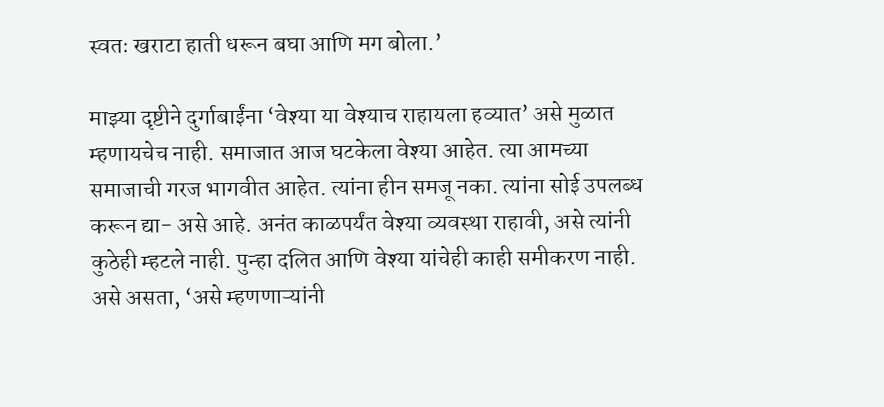स्वतः खराटा हाती धरून बघा आणि मग बोला.’

माझ्या दृष्टीने दुर्गाबाईंना ‘वेश्या या वेश्याच राहायला हव्यात’ असे मुळात म्हणायचेच नाही. समाजात आज घटकेला वेश्या आहेत. त्या आमच्या समाजाची गरज भागवीत आहेत. त्यांना हीन समजू नका. त्यांना सोई उपलब्ध करून द्या- असे आहे. अनंत काळपर्यंत वेश्या व्यवस्था राहावी, असे त्यांनी कुठेही म्हटले नाही. पुन्हा दलित आणि वेश्या यांचेही काही समीकरण नाही. असे असता, ‘असे म्हणणाऱ्यांनी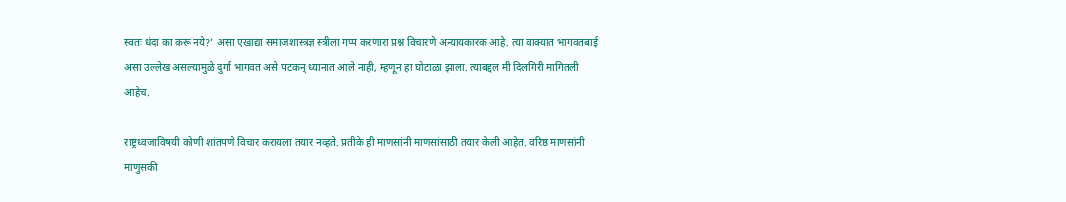स्वतः धंदा का करू नये?’ असा एखाद्या समाजशास्त्रज्ञ स्त्रीला गप्प करणारा प्रश्न विचारणे अन्यायकारक आहे. त्या वाक्यात भागवतबाई असा उल्लेख असल्यामुळे दुर्गा भागवत असे पटकन्‌ ध्यानात आले नाही, म्हणून हा घोटाळा झाला. त्याबद्दल मी दिलगिरी मागितली आहेच.

राष्ट्रध्वजाविषयी कोणी शांतपणे विचार करायला तयार नव्हते. प्रतीके ही माणसांनी माणसांसाठी तयार केली आहेत. वरिष्ठ माणसांनी माणुसकी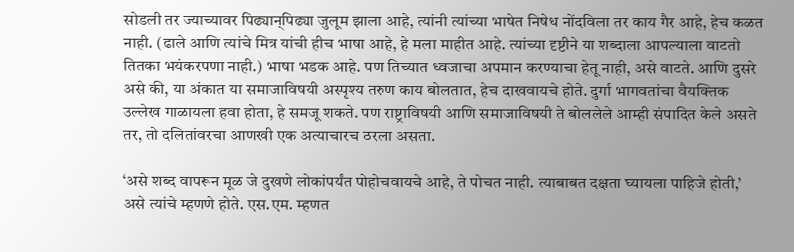सोडली तर ज्याच्यावर पिढ्यान्‌पिढ्या जुलूम झाला आहे, त्यांनी त्यांच्या भाषेत निषेध नोंदविला तर काय गैर आहे, हेच कळत नाही. (ढाले आणि त्यांचे मित्र यांची हीच भाषा आहे, हे मला माहीत आहे. त्यांच्या दृष्टीने या शब्दाला आपल्याला वाटतो तितका भयंकरपणा नाही.) भाषा भडक आहे. पण तिच्यात ध्वजाचा अपमान करण्याचा हेतू नाही, असे वाटते. आणि दुसरे असे की, या अंकात या समाजाविषयी अस्पृश्य तरुण काय बोलतात, हेच दाखवायचे होते. दुर्गा भागवतांचा वैयक्तिक उल्लेख गाळायला हवा होता, हे समजू शकते. पण राष्ट्राविषयी आणि समाजाविषयी ते बोललेले आम्ही संपादित केले असते तर, तो दलितांवरचा आणखी एक अत्याचारच ठरला असता.

‘असे शब्द वापरून मूळ जे दुखणे लोकांपर्यंत पोहोचवायचे आहे, ते पोचत नाही. त्याबाबत दक्षता घ्यायला पाहिजे होती,’ असे त्यांचे म्हणणे होते. एस.एम. म्हणत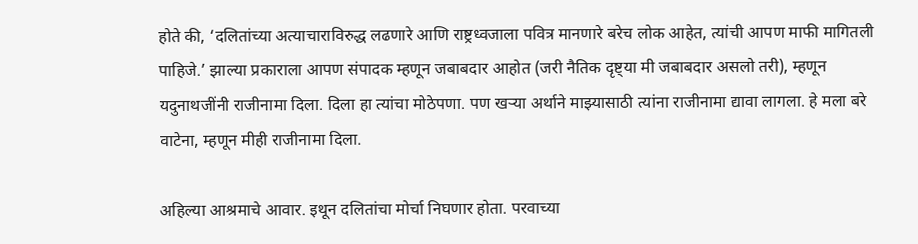होते की, ‘दलितांच्या अत्याचाराविरुद्ध लढणारे आणि राष्ट्रध्वजाला पवित्र मानणारे बरेच लोक आहेत, त्यांची आपण माफी मागितली पाहिजे.’ झाल्या प्रकाराला आपण संपादक म्हणून जबाबदार आहोत (जरी नैतिक दृष्ट्या मी जबाबदार असलो तरी), म्हणून यदुनाथजींनी राजीनामा दिला. दिला हा त्यांचा मोठेपणा. पण खऱ्या अर्थाने माझ्यासाठी त्यांना राजीनामा द्यावा लागला. हे मला बरे वाटेना, म्हणून मीही राजीनामा दिला.

अहिल्या आश्रमाचे आवार. इथून दलितांचा मोर्चा निघणार होता. परवाच्या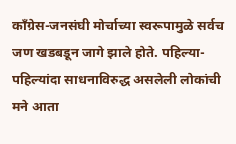काँग्रेस-जनसंघी मोर्चाच्या स्वरूपामुळे सर्वच जण खडबडून जागे झाले होते. पहिल्या-पहिल्यांदा साधनाविरुद्ध असलेली लोकांची मने आता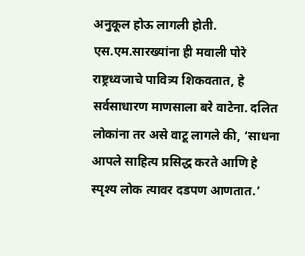अनुकूल होऊ लागली होती. एस.एम.सारख्यांना ही मवाली पोरे राष्ट्रध्वजाचे पावित्र्य शिकवतात, हे सर्वसाधारण माणसाला बरे वाटेना. दलित लोकांना तर असे वाटू लागले की, ‘साधना आपले साहित्य प्रसिद्ध करते आणि हे स्पृश्य लोक त्यावर दडपण आणतात.’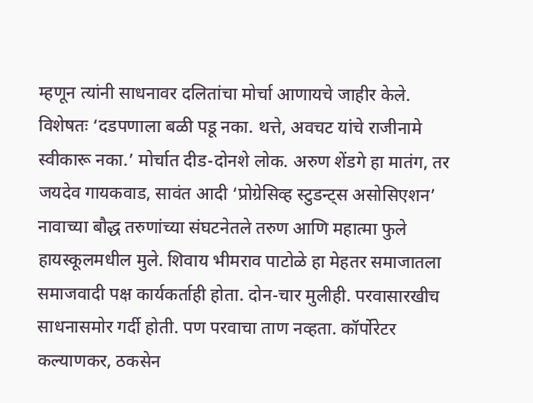म्हणून त्यांनी साधनावर दलितांचा मोर्चा आणायचे जाहीर केले. विशेषतः ‘दडपणाला बळी पडू नका. थत्ते, अवचट यांचे राजीनामे स्वीकारू नका.’ मोर्चात दीड-दोनशे लोक. अरुण शेंडगे हा मातंग, तर जयदेव गायकवाड, सावंत आदी ‘प्रोग्रेसिव्ह स्टुडन्ट्‌स असोसिएशन’ नावाच्या बौद्ध तरुणांच्या संघटनेतले तरुण आणि महात्मा फुले हायस्कूलमधील मुले. शिवाय भीमराव पाटोळे हा मेहतर समाजातला समाजवादी पक्ष कार्यकर्ताही होता. दोन-चार मुलीही. परवासारखीच साधनासमोर गर्दी होती. पण परवाचा ताण नव्हता. कॉर्पोरेटर कल्याणकर, ठकसेन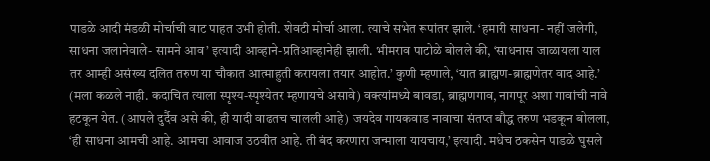पाडळे आदी मंडळी मोर्चाची वाट पाहत उभी होती. शेवटी मोर्चा आला. त्याचे सभेत रूपांतर झाले. ‘हमारी साधना- नहीं जलेगी, साधना जलानेवाले- सामने आव’ इत्यादी आव्हाने-प्रतिआव्हानेही झाली. भीमराव पाटोळे बोलले की, ‘साधनास जाळायला याल तर आम्ही असंख्य दलित तरुण या चौकात आत्माहुती करायला तयार आहोत.’ कुणी म्हणाले, ‘यात ब्राह्मण-ब्राह्मणेतर वाद आहे.’ (मला कळले नाही. कदाचित त्याला स्पृश्य-स्पृश्येतर म्हणायचे असावे) वक्त्यांमध्ये बावडा, ब्राह्मणगाव, नागपूर अशा गावांची नावे हटकून येत. (आपले दुर्दैव असे की, ही यादी वाढतच चालली आहे) जयदेव गायकवाड नावाचा संतप्त बौद्ध तरुण भडकून बोलला, ‘ही साधना आमची आहे. आमचा आवाज उठवीत आहे. ती बंद करणारा जन्माला यायचाय,’ इत्यादी. मधेच ठकसेन पाडळे घुसले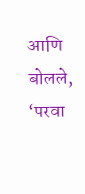आणि बोलले, ‘परवा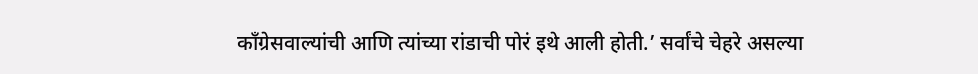काँग्रेसवाल्यांची आणि त्यांच्या रांडाची पोरं इथे आली होती.’ सर्वांचे चेहरे असल्या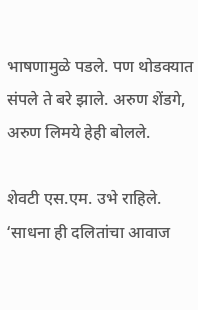भाषणामुळे पडले. पण थोडक्यात संपले ते बरे झाले. अरुण शेंडगे, अरुण लिमये हेही बोलले.

शेवटी एस.एम. उभे राहिले. ‘साधना ही दलितांचा आवाज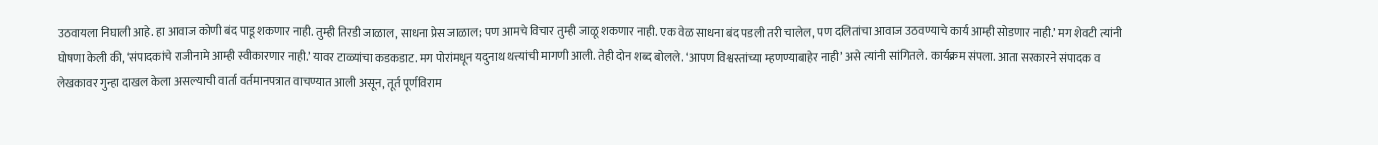उठवायला निघाली आहे. हा आवाज कोणी बंद पाडू शकणार नाही. तुम्ही तिरडी जाळाल, साधना प्रेस जाळाल; पण आमचे विचार तुम्ही जाळू शकणार नाही. एक वेळ साधना बंद पडली तरी चालेल, पण दलितांचा आवाज उठवण्याचे कार्य आम्ही सोडणार नाही.’ मग शेवटी त्यांनी घोषणा केली की, ‘संपादकांचे राजीनामे आम्ही स्वीकारणार नाही.’ यावर टाळ्यांचा कडकडाट. मग पोरांमधून यदुनाथ थत्त्यांची मागणी आली. तेही दोन शब्द बोलले. ‘आपण विश्वस्तांच्या म्हणण्याबाहेर नाही’ असे त्यांनी सांगितले. कार्यक्रम संपला. आता सरकारने संपादक व लेखकावर गुन्हा दाखल केला असल्याची वार्ता वर्तमानपत्रात वाचण्यात आली असून, तूर्त पूर्णविराम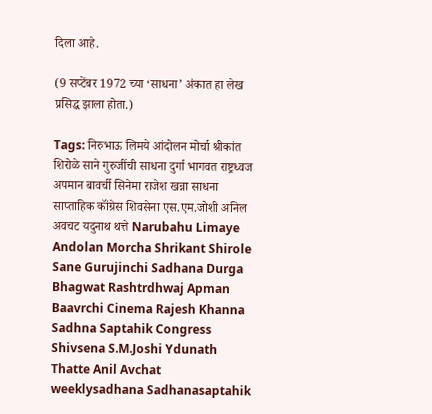दिला आहे.

(9 सप्टेंबर 1972 च्या ‘साधना’ अंकात हा लेख प्रसिद्ध झाला होता.)

Tags: निरुभाऊ लिमये आंदोलन मोर्चा श्रीकांत शिरोळे साने गुरुजींची साधना दुर्गा भागवत राष्ट्रध्वज अपमान बावर्ची सिनेमा राजेश खन्ना साधना साप्ताहिक कॉंग्रेस शिवसेना एस.एम.जोशी अनिल अवचट यदुनाथ थत्ते Narubahu Limaye Andolan Morcha Shrikant Shirole Sane Gurujinchi Sadhana Durga Bhagwat Rashtrdhwaj Apman Baavrchi Cinema Rajesh Khanna Sadhna Saptahik Congress Shivsena S.M.Joshi Ydunath Thatte Anil Avchat weeklysadhana Sadhanasaptahik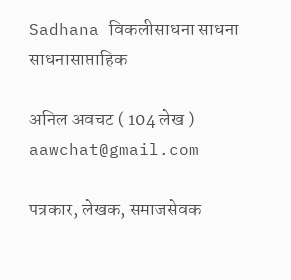Sadhana विकलीसाधना साधना साधनासाप्ताहिक

अनिल अवचट ( 104 लेख )
aawchat@gmail.com

पत्रकार, लेखक, समाजसेवक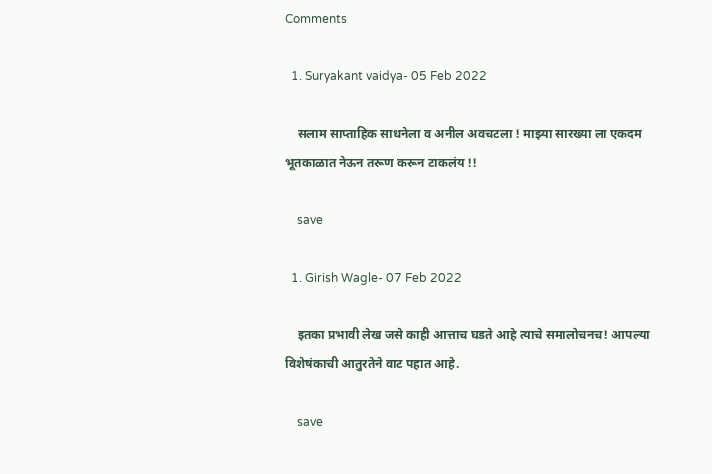Comments

  1. Suryakant vaidya- 05 Feb 2022

    सलाम साप्ताहिक साधनेला व अनील अवचटला ! माझ्या सारख्या ला एकदम भूतकाळात नेऊन तरूण करून टाकलंय !!

    save

  1. Girish Wagle- 07 Feb 2022

    इतका प्रभावी लेख जसे काही आत्ताच घडते आहे त्याचे समालोचनच! आपल्या विशेषंकाची आतुरतेने वाट पहात आहे.

    save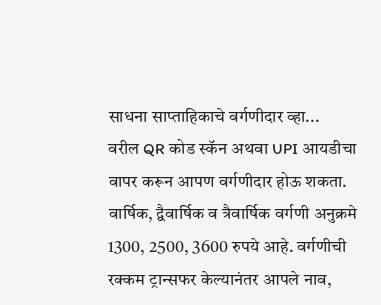साधना साप्ताहिकाचे वर्गणीदार व्हा...
वरील QR कोड स्कॅन अथवा UPI आयडीचा वापर करून आपण वर्गणीदार होऊ शकता. वार्षिक, द्वैवार्षिक व त्रैवार्षिक वर्गणी अनुक्रमे 1300, 2500, 3600 रुपये आहे. वर्गणीची रक्कम ट्रान्सफर केल्यानंतर आपले नाव,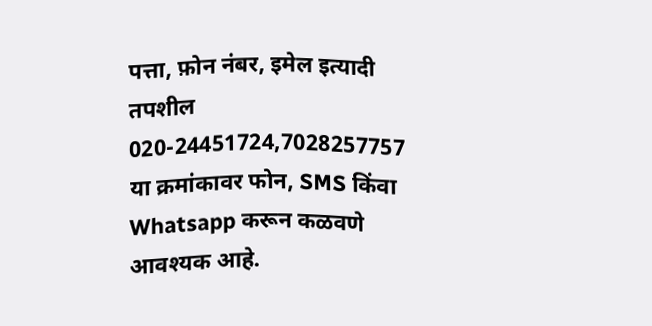पत्ता, फ़ोन नंबर, इमेल इत्यादी तपशील
020-24451724,7028257757 या क्रमांकावर फोन, SMS किंवा Whatsapp करून कळवणे आवश्यक आहे.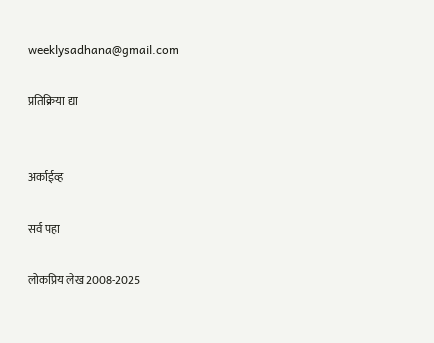weeklysadhana@gmail.com

प्रतिक्रिया द्या


अर्काईव्ह

सर्व पहा

लोकप्रिय लेख 2008-2025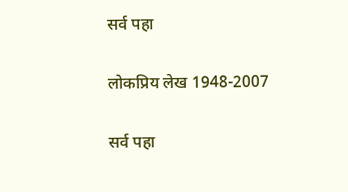सर्व पहा

लोकप्रिय लेख 1948-2007

सर्व पहा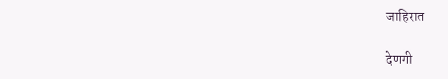जाहिरात

देणगी